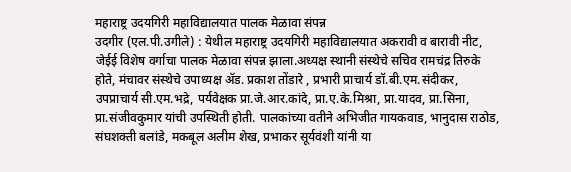महाराष्ट्र उदयगिरी महाविद्यालयात पालक मेळावा संपन्न
उदगीर (एल.पी.उगीले) : येथील महाराष्ट्र उदयगिरी महाविद्यालयात अकरावी व बारावी नीट, जेईई विशेष वर्गाचा पालक मेळावा संपन्न झाला.अध्यक्ष स्थानी संस्थेचे सचिव रामचंद्र तिरुके होते, मंचावर संस्थेचे उपाध्यक्ष ॲड. प्रकाश तोंडारे , प्रभारी प्राचार्य डॉ.बी.एम.संदीकर, उपप्राचार्य सी.एम.भद्रे, पर्यवेक्षक प्रा.जे.आर.कांदे, प्रा.ए.के.मिश्रा, प्रा.यादव, प्रा.सिना, प्रा.संजीवकुमार यांची उपस्थिती होती. पालकांच्या वतीने अभिजीत गायकवाड, भानुदास राठोड, संघशक्ती बलांडे, मकबूल अलीम शेख, प्रभाकर सूर्यवंशी यांनी या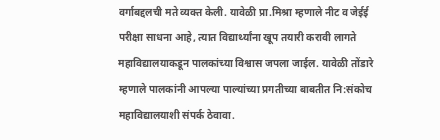वर्गाबद्दलची मते व्यक्त केली. यावेळी प्रा.मिश्रा म्हणाले नीट व जेईई परीक्षा साधना आहे, त्यात विद्यार्थ्यांना खूप तयारी करावी लागते महाविद्यालयाकडून पालकांच्या विश्वास जपला जाईल. यावेळी तोंडारे म्हणाले पालकांनी आपल्या पाल्यांच्या प्रगतीच्या बाबतीत नि:संकोच महाविद्यालयाशी संपर्क ठेवावा.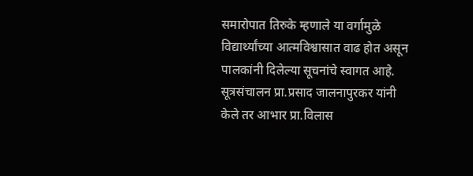समारोपात तिरुके म्हणाले या वर्गामुळे विद्यार्थ्यांच्या आत्मविश्वासात वाढ होत असून पालकांनी दिलेल्या सूचनांचे स्वागत आहे. सूत्रसंचालन प्रा.प्रसाद जालनापुरकर यांनी केले तर आभार प्रा.विलास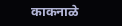काकनाळे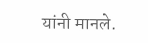यांनी मानले.